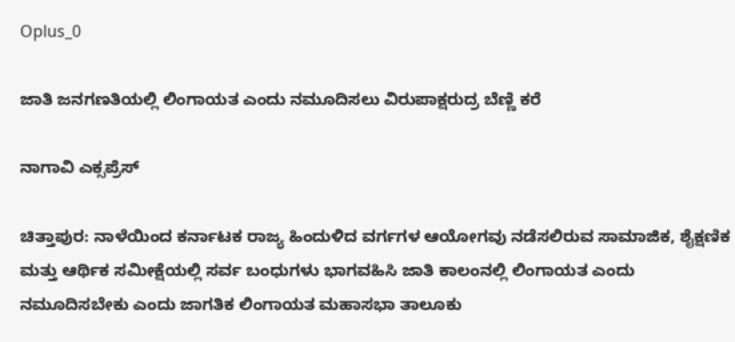Oplus_0

ಜಾತಿ ಜನಗಣತಿಯಲ್ಲಿ ಲಿಂಗಾಯತ‌ ಎಂದು ನಮೂದಿಸಲು ವಿರುಪಾಕ್ಷರುದ್ರ ಬೆಣ್ಣಿ ಕರೆ

ನಾಗಾವಿ ಎಕ್ಸಪ್ರೆಸ್

ಚಿತ್ತಾಪುರ: ನಾಳೆಯಿಂದ ಕರ್ನಾಟಕ ರಾಜ್ಯ ಹಿಂದುಳಿದ ವರ್ಗಗಳ ಆಯೋಗವು ನಡೆಸಲಿರುವ ಸಾಮಾಜಿಕ, ಶೈಕ್ಷಣಿಕ ಮತ್ತು ಆರ್ಥಿಕ ಸಮೀಕ್ಷೆಯಲ್ಲಿ ಸರ್ವ ಬಂಧುಗಳು ಭಾಗವಹಿಸಿ ಜಾತಿ ಕಾಲಂನಲ್ಲಿ ಲಿಂಗಾಯತ ಎಂದು ನಮೂದಿಸಬೇಕು ಎಂದು ಜಾಗತಿಕ ಲಿಂಗಾಯತ ಮಹಾಸಭಾ ತಾಲೂಕು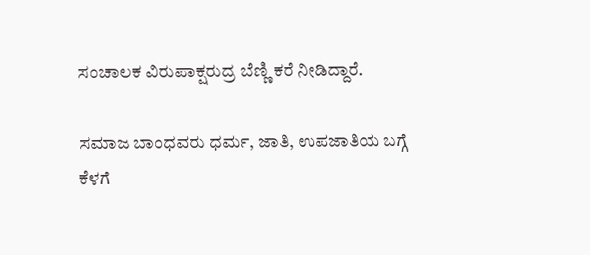ಸಂಚಾಲಕ ವಿರುಪಾಕ್ಷರುದ್ರ ಬೆಣ್ಣಿ ಕರೆ ನೀಡಿದ್ದಾರೆ.

ಸಮಾಜ ಬಾಂಧವರು ಧರ್ಮ, ಜಾತಿ, ಉಪಜಾತಿಯ ಬಗ್ಗೆ ಕೆಳಗೆ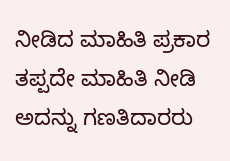ನೀಡಿದ ಮಾಹಿತಿ ಪ್ರಕಾರ ತಪ್ಪದೇ ಮಾಹಿತಿ ನೀಡಿ ಅದನ್ನು ಗಣತಿದಾರರು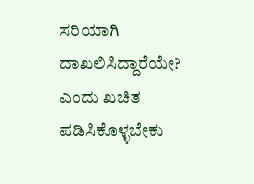ಸರಿಯಾಗಿ ದಾಖಲಿಸಿದ್ದಾರೆಯೇ? ಎಂದು ಖಚಿತ ಪಡಿಸಿಕೊಳ್ಳಬೇಕು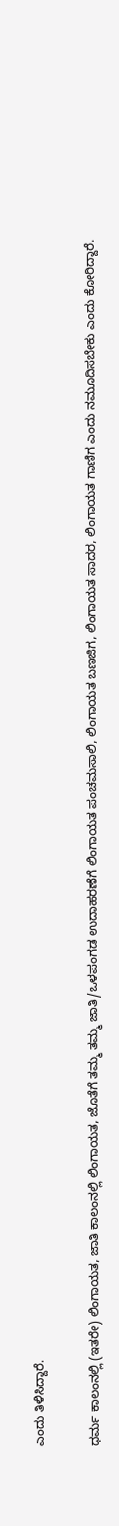ಎಂದು ತಿಳಿಸಿದ್ದಾರೆ.

ಧರ್ಮ ಕಾಲಂನಲ್ಲಿ (ಇತರೇ) ಲಿಂಗಾಯತ, ಜಾತಿ ಕಾಲಂನಲ್ಲಿ ಲಿಂಗಾಯತ, ಜೊತೆಗೆ ತಮ್ಮ ತಮ್ಮ ಜಾತಿ/ಒಳಪಂಗಡ ಉದಾಹರಣೆಗೆ ಲಿಂಗಾಯತ ಪಂಚಮಸಾಲಿ, ಲಿಂಗಾಯತ ಬಣಜಿಗ, ಲಿಂಗಾಯತ ಸಾದರ, ಲಿಂಗಾಯತ ಗಾಣಿಗ ಎಂದು ನಮೂದಿಸಬೇಕು ಎಂದು ಕೋರಿದ್ದಾರೆ.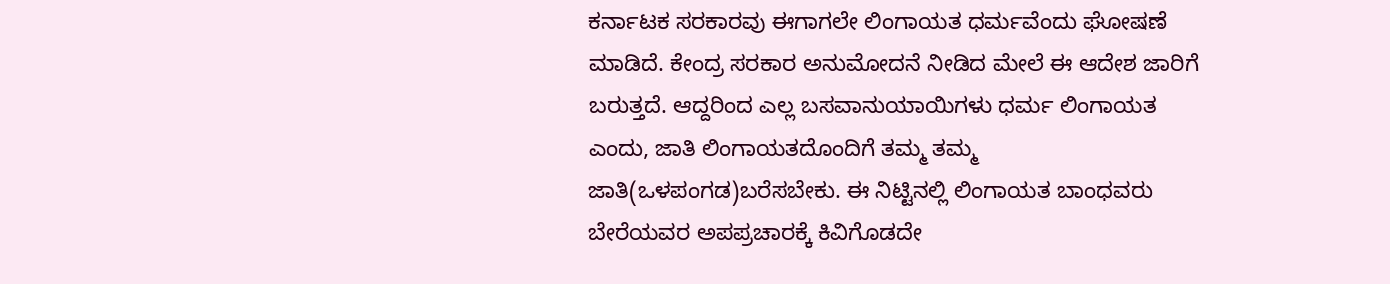ಕರ್ನಾಟಕ ಸರಕಾರವು ಈಗಾಗಲೇ ಲಿಂಗಾಯತ ಧರ್ಮವೆಂದು ಘೋಷಣೆ ಮಾಡಿದೆ. ಕೇಂದ್ರ ಸರಕಾರ ಅನುಮೋದನೆ ನೀಡಿದ ಮೇಲೆ ಈ ಆದೇಶ ಜಾರಿಗೆ ಬರುತ್ತದೆ. ಆದ್ದರಿಂದ ಎಲ್ಲ ಬಸವಾನುಯಾಯಿಗಳು ಧರ್ಮ ಲಿಂಗಾಯತ ಎಂದು, ಜಾತಿ ಲಿಂಗಾಯತದೊಂದಿಗೆ ತಮ್ಮ ತಮ್ಮ ಜಾತಿ(ಒಳಪಂಗಡ)ಬರೆಸಬೇಕು. ಈ ನಿಟ್ಟಿನಲ್ಲಿ ಲಿಂಗಾಯತ ಬಾಂಧವರು ಬೇರೆಯವರ ಅಪಪ್ರಚಾರಕ್ಕೆ ಕಿವಿಗೊಡದೇ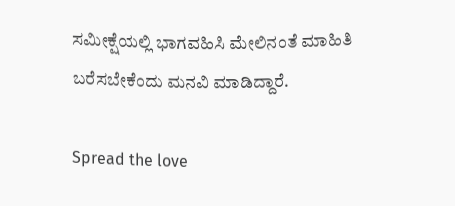ಸಮೀಕ್ಷೆಯಲ್ಲಿ ಭಾಗವಹಿಸಿ ಮೇಲಿನಂತೆ ಮಾಹಿತಿ ಬರೆಸಬೇಕೆಂದು ಮನವಿ ಮಾಡಿದ್ದಾರೆ.

Spread the love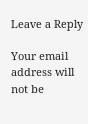Leave a Reply

Your email address will not be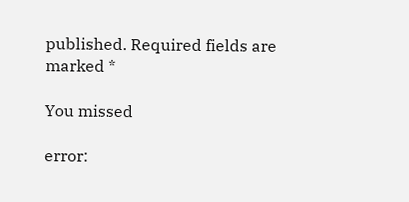published. Required fields are marked *

You missed

error: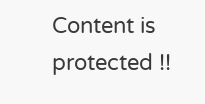Content is protected !!